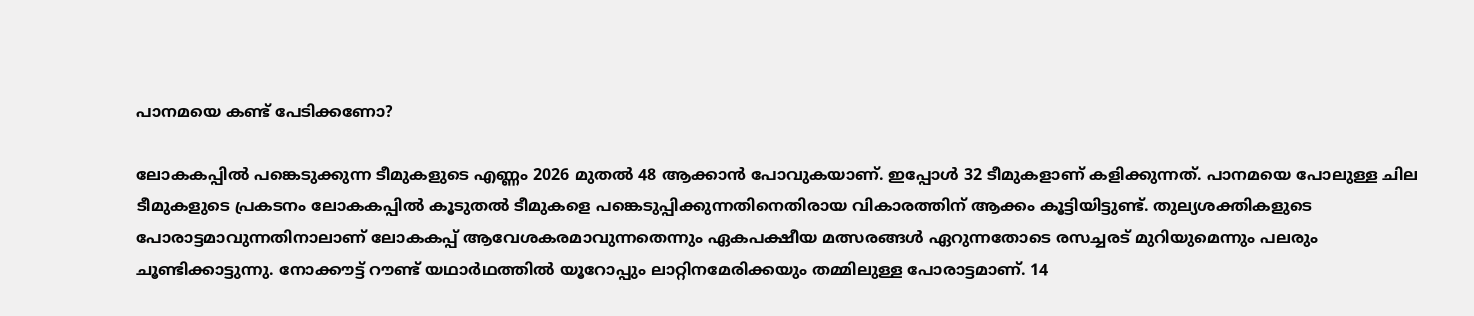പാനമയെ കണ്ട് പേടിക്കണോ?

ലോകകപ്പില്‍ പങ്കെടുക്കുന്ന ടീമുകളുടെ എണ്ണം 2026 മുതല്‍ 48 ആക്കാന്‍ പോവുകയാണ്. ഇപ്പോള്‍ 32 ടീമുകളാണ് കളിക്കുന്നത്. പാനമയെ പോലുള്ള ചില ടീമുകളുടെ പ്രകടനം ലോകകപ്പില്‍ കൂടുതല്‍ ടീമുകളെ പങ്കെടുപ്പിക്കുന്നതിനെതിരായ വികാരത്തിന് ആക്കം കൂട്ടിയിട്ടുണ്ട്. തുല്യശക്തികളുടെ പോരാട്ടമാവുന്നതിനാലാണ് ലോകകപ്പ് ആവേശകരമാവുന്നതെന്നും ഏകപക്ഷീയ മത്സരങ്ങള്‍ ഏറുന്നതോടെ രസച്ചരട് മുറിയുമെന്നും പലരും ചൂണ്ടിക്കാട്ടുന്നു. നോക്കൗട്ട് റൗണ്ട് യഥാര്‍ഥത്തില്‍ യൂറോപ്പും ലാറ്റിനമേരിക്കയും തമ്മിലുള്ള പോരാട്ടമാണ്. 14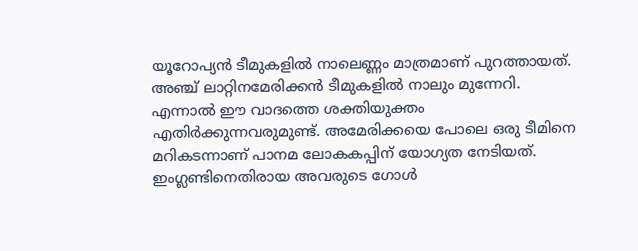യൂറോപ്യന്‍ ടീമുകളില്‍ നാലെണ്ണം മാത്രമാണ് പുറത്തായത്. അഞ്ച് ലാറ്റിനമേരിക്കന്‍ ടീമുകളില്‍ നാലും മുന്നേറി.
എന്നാല്‍ ഈ വാദത്തെ ശക്തിയുക്തം എതിര്‍ക്കുന്നവരുമുണ്ട്. അമേരിക്കയെ പോലെ ഒരു ടീമിനെ മറികടന്നാണ് പാനമ ലോകകപ്പിന് യോഗ്യത നേടിയത്. ഇംഗ്ലണ്ടിനെതിരായ അവരുടെ ഗോള്‍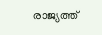രാജ്യത്ത്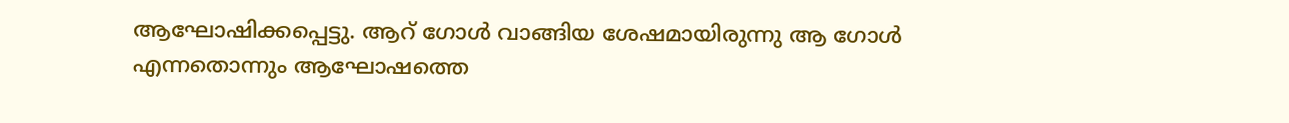ആഘോഷിക്കപ്പെട്ടു. ആറ് ഗോള്‍ വാങ്ങിയ ശേഷമായിരുന്നു ആ ഗോള്‍ എന്നതൊന്നും ആഘോഷത്തെ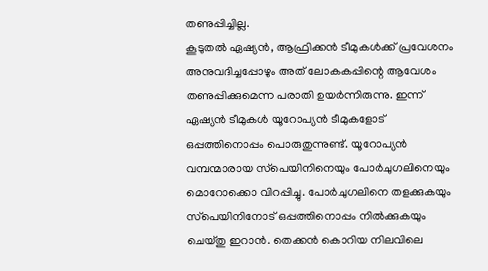തണുപ്പിച്ചില്ല.
കൂടുതല്‍ ഏഷ്യന്‍, ആഫ്രിക്കന്‍ ടീമുകള്‍ക്ക് പ്രവേശനം അനുവദിച്ചപ്പോഴും അത് ലോകകപ്പിന്റെ ആവേശം തണുപ്പിക്കുമെന്ന പരാതി ഉയര്‍ന്നിരുന്നു. ഇന്ന് ഏഷ്യന്‍ ടീമുകള്‍ യൂറോപ്യന്‍ ടീമുകളോട് ഒപ്പത്തിനൊപ്പം പൊരുതുന്നുണ്ട്. യൂറോപ്യന്‍ വമ്പന്മാരായ സ്‌പെയിനിനെയും പോര്‍ചുഗലിനെയും മൊറോക്കൊ വിറപ്പിച്ചു. പോര്‍ചുഗലിനെ തളക്കുകയും സ്‌പെയിനിനോട് ഒപ്പത്തിനൊപ്പം നില്‍ക്കുകയും ചെയ്തു ഇറാന്‍. തെക്കന്‍ കൊറിയ നിലവിലെ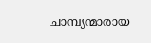ചാമ്പ്യന്മാരായ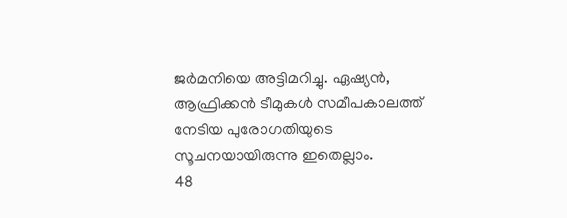ജര്‍മനിയെ അട്ടിമറിച്ചു. ഏഷ്യന്‍, ആഫ്രിക്കന്‍ ടീമുകള്‍ സമീപകാലത്ത് നേടിയ പുരോഗതിയുടെ സൂചനയായിരുന്നു ഇതെല്ലാം.
48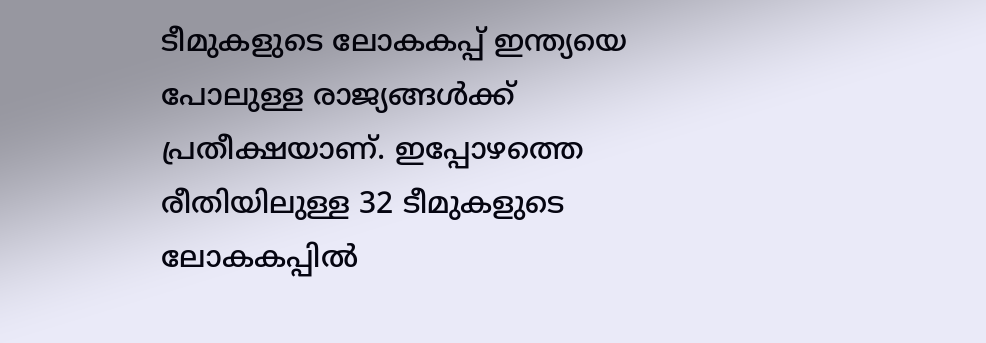ടീമുകളുടെ ലോകകപ്പ് ഇന്ത്യയെ പോലുള്ള രാജ്യങ്ങള്‍ക്ക് പ്രതീക്ഷയാണ്. ഇപ്പോഴത്തെ രീതിയിലുള്ള 32 ടീമുകളുടെ ലോകകപ്പില്‍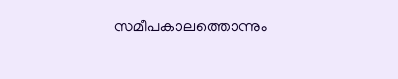സമീപകാലത്തൊന്നും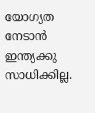യോഗ്യത നേടാന്‍ ഇന്ത്യക്കു സാധിക്കില്ല.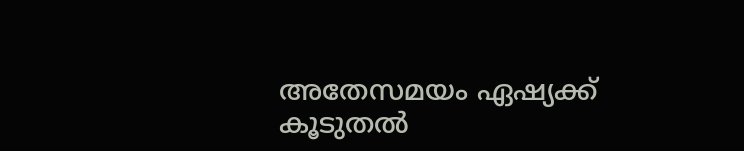അതേസമയം ഏഷ്യക്ക് കൂടുതല്‍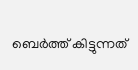ബെര്‍ത്ത് കിട്ടുന്നത്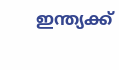ഇന്ത്യക്ക്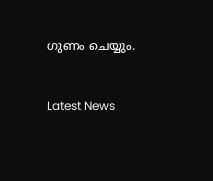ഗുണം ചെയ്യും.


Latest News